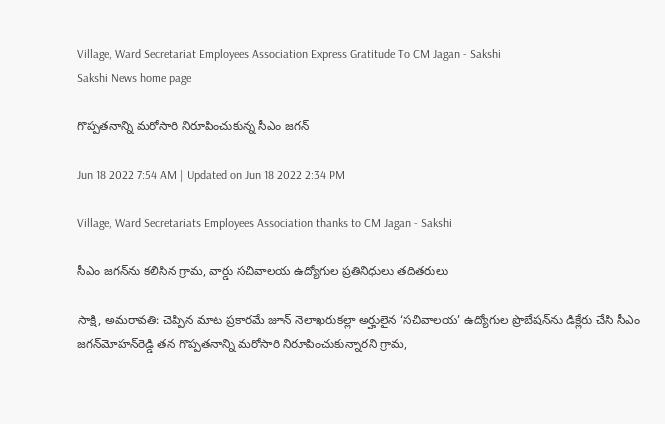Village, Ward Secretariat Employees Association Express Gratitude To CM Jagan - Sakshi
Sakshi News home page

గొప్పతనాన్ని మరోసారి నిరూపించుకున్న సీఎం జగన్‌

Jun 18 2022 7:54 AM | Updated on Jun 18 2022 2:34 PM

Village, Ward Secretariats Employees Association thanks to CM Jagan - Sakshi

సీఎం జగన్‌ను కలిసిన గ్రామ, వార్డు సచివాలయ ఉద్యోగుల ప్రతినిధులు తదితరులు

సాక్షి, అమరావతి: చెప్పిన మాట ప్రకారమే జూన్‌ నెలాఖరుకల్లా అర్హులైన ‘సచివాలయ’ ఉద్యోగుల ప్రొబేషన్‌ను డిక్లేరు చేసి సీఎం జగన్‌మోహన్‌రెడ్డి తన గొప్పతనాన్ని మరోసారి నిరూపించుకున్నారని గ్రామ,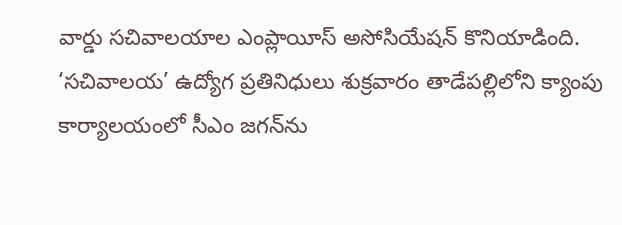వార్డు సచివాలయాల ఎంప్లాయీస్‌ అసోసియేషన్‌ కొనియాడింది. ‘సచివాలయ’ ఉద్యోగ ప్రతినిధులు శుక్రవారం తాడేపల్లిలోని క్యాంపు కార్యాలయంలో సీఎం జగన్‌ను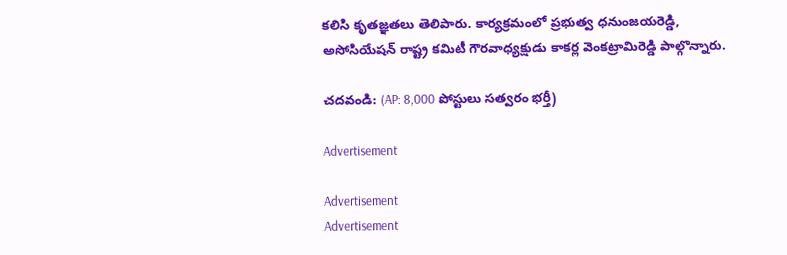కలిసి కృతజ్ఞతలు తెలిపారు. కార్యక్రమంలో ప్రభుత్వ ధనుంజయరెడ్డి, అసోసియేషన్‌ రాష్ట్ర కమిటీ గౌరవాధ్యక్షుడు కాకర్ల వెంకట్రామిరెడ్డి పాల్గొన్నారు.

చదవండి: (AP: 8,000 పోస్టులు సత్వరం భర్తీ)

Advertisement

Advertisement
Advertisement